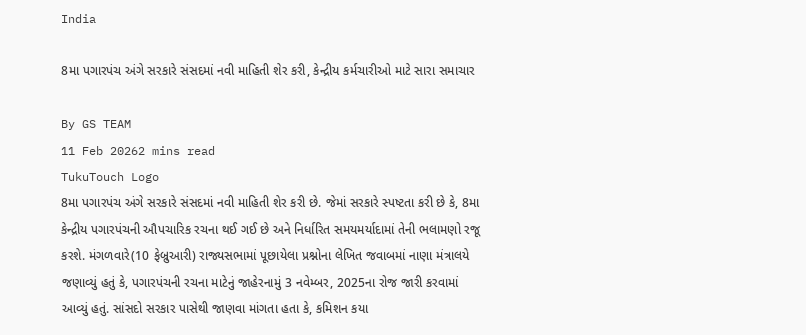India

8મા પગારપંચ અંગે સરકારે સંસદમાં નવી માહિતી શેર કરી, કેન્દ્રીય કર્મચારીઓ માટે સારા સમાચાર

By GS TEAM
11 Feb 20262 mins read
TukuTouch Logo
8મા પગારપંચ અંગે સરકારે સંસદમાં નવી માહિતી શેર કરી છે. જેમાં સરકારે સ્પષ્ટતા કરી છે કે, 8મા કેન્દ્રીય પગારપંચની ઔપચારિક રચના થઈ ગઈ છે અને નિર્ધારિત સમયમર્યાદામાં તેની ભલામણો રજૂ કરશે. મંગળવારે(10 ફેબ્રુઆરી) રાજ્યસભામાં પૂછાયેલા પ્રશ્નોના લેખિત જવાબમાં નાણા મંત્રાલયે જણાવ્યું હતું કે, પગારપંચની રચના માટેનું જાહેરનામું 3 નવેમ્બર, 2025ના રોજ જારી કરવામાં આવ્યું હતું. સાંસદો સરકાર પાસેથી જાણવા માંગતા હતા કે, કમિશન કયા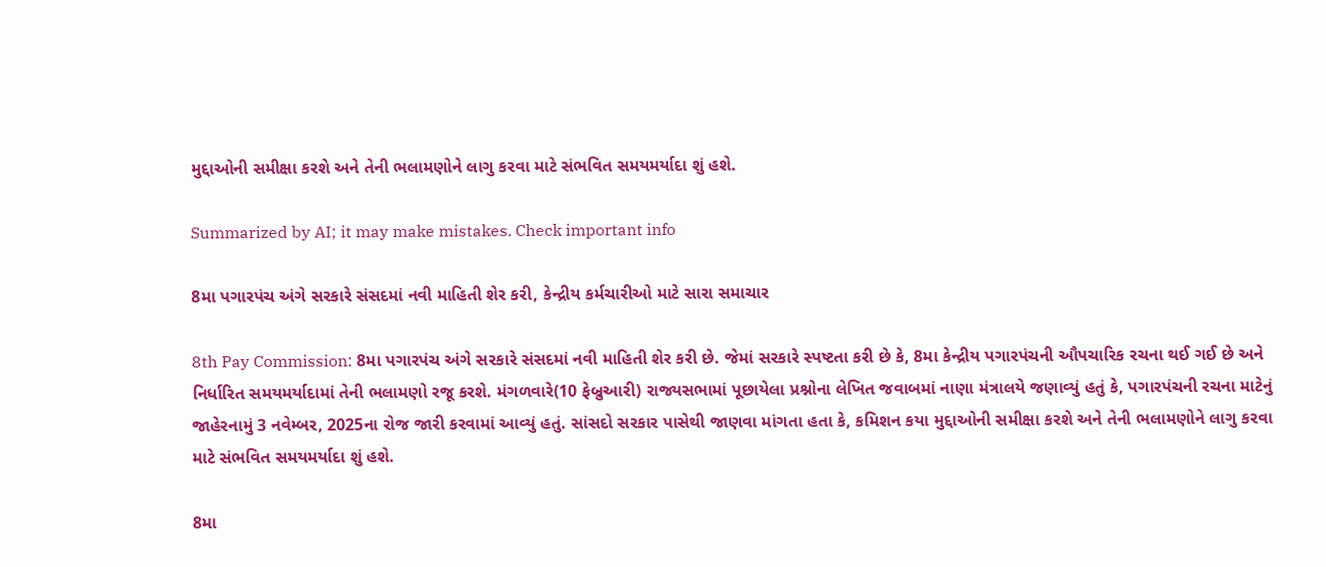મુદ્દાઓની સમીક્ષા કરશે અને તેની ભલામણોને લાગુ કરવા માટે સંભવિત સમયમર્યાદા શું હશે.

Summarized by AI; it may make mistakes. Check important info

8મા પગારપંચ અંગે સરકારે સંસદમાં નવી માહિતી શેર કરી, કેન્દ્રીય કર્મચારીઓ માટે સારા સમાચાર

8th Pay Commission: 8મા પગારપંચ અંગે સરકારે સંસદમાં નવી માહિતી શેર કરી છે. જેમાં સરકારે સ્પષ્ટતા કરી છે કે, 8મા કેન્દ્રીય પગારપંચની ઔપચારિક રચના થઈ ગઈ છે અને નિર્ધારિત સમયમર્યાદામાં તેની ભલામણો રજૂ કરશે. મંગળવારે(10 ફેબ્રુઆરી) રાજ્યસભામાં પૂછાયેલા પ્રશ્નોના લેખિત જવાબમાં નાણા મંત્રાલયે જણાવ્યું હતું કે, પગારપંચની રચના માટેનું જાહેરનામું 3 નવેમ્બર, 2025ના રોજ જારી કરવામાં આવ્યું હતું. સાંસદો સરકાર પાસેથી જાણવા માંગતા હતા કે, કમિશન કયા મુદ્દાઓની સમીક્ષા કરશે અને તેની ભલામણોને લાગુ કરવા માટે સંભવિત સમયમર્યાદા શું હશે.

8મા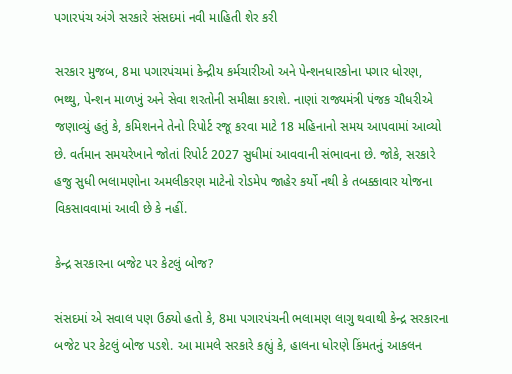પગારપંચ અંગે સરકારે સંસદમાં નવી માહિતી શેર કરી

સરકાર મુજબ, 8મા પગારપંચમાં કેન્દ્રીય કર્મચારીઓ અને પેન્શનધારકોના પગાર ધોરણ, ભથ્થુ, પેન્શન માળખું અને સેવા શરતોની સમીક્ષા કરાશે. નાણાં રાજ્યમંત્રી પંજક ચૌધરીએ જણાવ્યું હતું કે, કમિશનને તેનો રિપોર્ટ રજૂ કરવા માટે 18 મહિનાનો સમય આપવામાં આવ્યો છે. વર્તમાન સમયરેખાને જોતાં રિપોર્ટ 2027 સુધીમાં આવવાની સંભાવના છે. જોકે, સરકારે હજુ સુધી ભલામણોના અમલીકરણ માટેનો રોડમેપ જાહેર કર્યો નથી કે તબક્કાવાર યોજના વિકસાવવામાં આવી છે કે નહીં.

કેન્દ્ર સરકારના બજેટ પર કેટલું બોજ?

સંસદમાં એ સવાલ પણ ઉઠ્યો હતો કે, 8મા પગારપંચની ભલામણ લાગુ થવાથી કેન્દ્ર સરકારના બજેટ પર કેટલું બોજ પડશે. આ મામલે સરકારે કહ્યું કે, હાલના ધોરણે કિંમતનું આકલન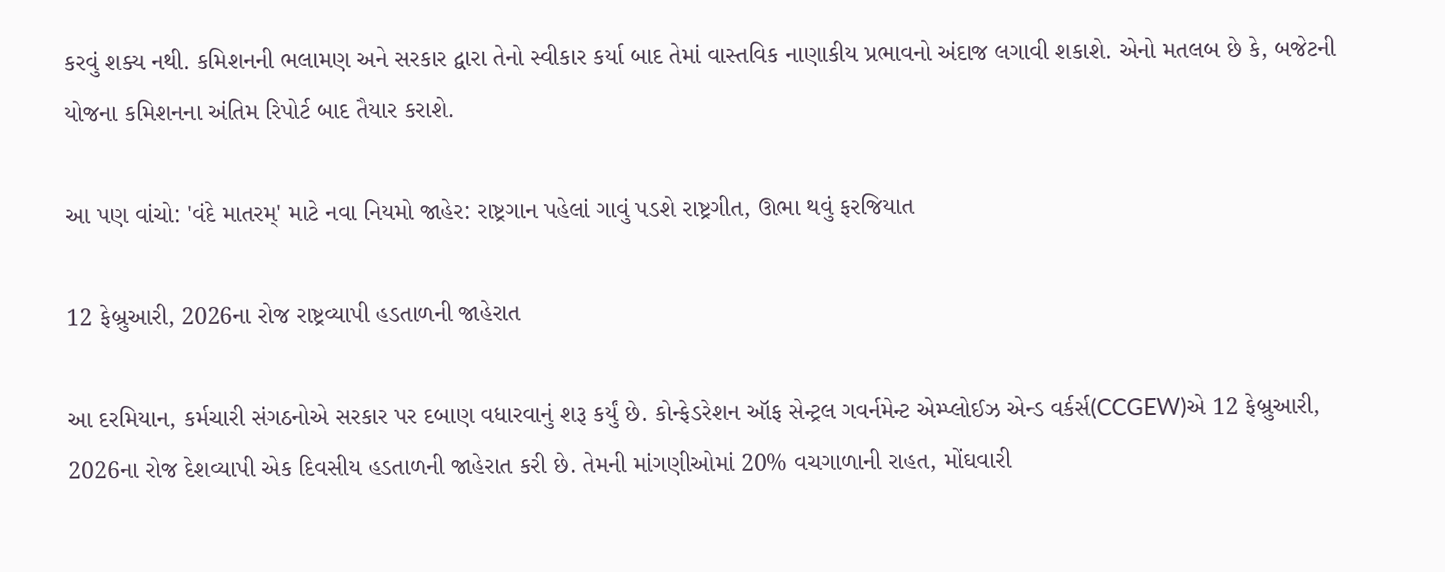કરવું શક્ય નથી. કમિશનની ભલામણ અને સરકાર દ્વારા તેનો સ્વીકાર કર્યા બાદ તેમાં વાસ્તવિક નાણાકીય પ્રભાવનો અંદાજ લગાવી શકાશે. એનો મતલબ છે કે, બજેટની યોજના કમિશનના અંતિમ રિપોર્ટ બાદ તૈયાર કરાશે.

આ પણ વાંચો: 'વંદે માતરમ્' માટે નવા નિયમો જાહેર: રાષ્ટ્રગાન પહેલાં ગાવું પડશે રાષ્ટ્રગીત, ઊભા થવું ફરજિયાત

12 ફેબ્રુઆરી, 2026ના રોજ રાષ્ટ્રવ્યાપી હડતાળની જાહેરાત

આ દરમિયાન, કર્મચારી સંગઠનોએ સરકાર પર દબાણ વધારવાનું શરૂ કર્યું છે. કોન્ફેડરેશન ઑફ સેન્ટ્રલ ગવર્નમેન્ટ એમ્પ્લોઈઝ એન્ડ વર્કર્સ(CCGEW)એ 12 ફેબ્રુઆરી, 2026ના રોજ દેશવ્યાપી એક દિવસીય હડતાળની જાહેરાત કરી છે. તેમની માંગણીઓમાં 20% વચગાળાની રાહત, મોંઘવારી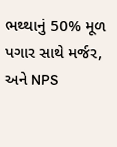ભથ્થાનું 50% મૂળ પગાર સાથે મર્જર, અને NPS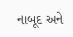નાબૂદ અને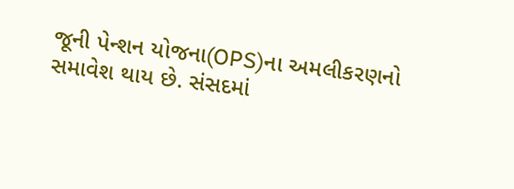જૂની પેન્શન યોજના(OPS)ના અમલીકરણનો સમાવેશ થાય છે. સંસદમાં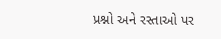પ્રશ્નો અને રસ્તાઓ પર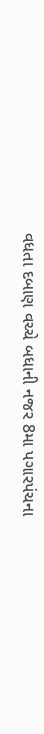વધતા દબાણ વચ્ચે બધાની નજર 8મા પગારપંચના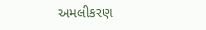અમલીકરણ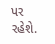પર રહેશે.